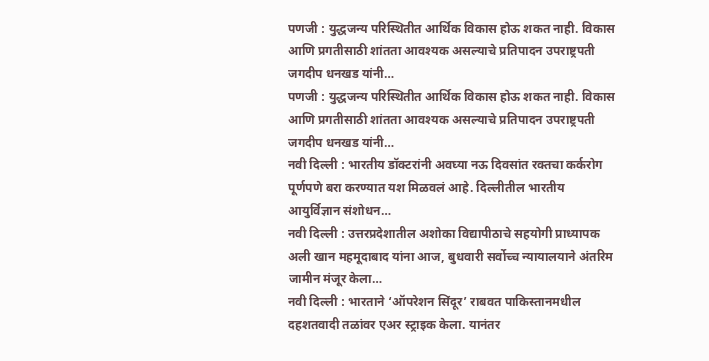पणजी : युद्धजन्य परिस्थितीत आर्थिक विकास होऊ शकत नाही. विकास आणि प्रगतीसाठी शांतता आवश्यक असल्याचे प्रतिपादन उपराष्ट्रपती जगदीप धनखड यांनी…
पणजी : युद्धजन्य परिस्थितीत आर्थिक विकास होऊ शकत नाही. विकास आणि प्रगतीसाठी शांतता आवश्यक असल्याचे प्रतिपादन उपराष्ट्रपती जगदीप धनखड यांनी…
नवी दिल्ली : भारतीय डॉक्टरांनी अवघ्या नऊ दिवसांत रक्तचा कर्करोग पूर्णपणे बरा करण्यात यश मिळवलं आहे. दिल्लीतील भारतीय आयुर्विज्ञान संशोधन…
नवी दिल्ली : उत्तरप्रदेशातील अशोका विद्यापीठाचे सहयोगी प्राध्यापक अली खान महमूदाबाद यांना आज, बुधवारी सर्वोच्च न्यायालयाने अंतरिम जामीन मंजूर केला…
नवी दिल्ली : भारताने ‘ऑपरेशन सिंदूर’ राबवत पाकिस्तानमधील दहशतवादी तळांवर एअर स्ट्राइक केला. यानंतर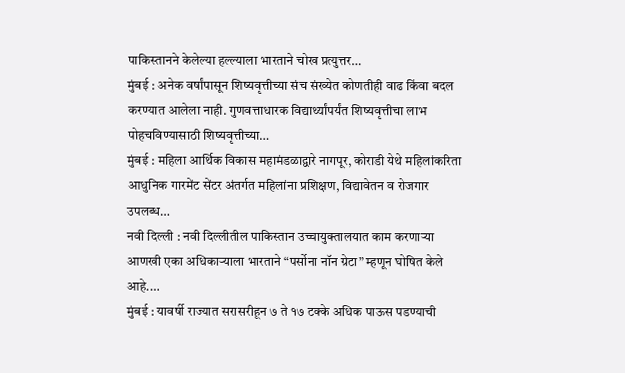पाकिस्तानने केलेल्या हल्ल्याला भारताने चोख प्रत्युत्तर…
मुंबई : अनेक वर्षांपासून शिष्यवृत्तीच्या संच संख्येत कोणतीही वाढ किंवा बदल करण्यात आलेला नाही. गुणवत्ताधारक विद्यार्थ्यांपर्यंत शिष्यवृत्तीचा लाभ पोहचविण्यासाठी शिष्यवृत्तीच्या…
मुंबई : महिला आर्थिक विकास महामंडळाद्वारे नागपूर, कोराडी येथे महिलांकरिता आधुनिक गारमेंट सेंटर अंतर्गत महिलांना प्रशिक्षण, विद्यावेतन व रोजगार उपलब्ध…
नवी दिल्ली : नवी दिल्लीतील पाकिस्तान उच्चायुक्तालयात काम करणाऱ्या आणखी एका अधिकाऱ्याला भारताने “पर्सोना नॉन ग्रेटा” म्हणून घोषित केले आहे.…
मुंबई : यावर्षी राज्यात सरासरीहून ७ ते १७ टक्के अधिक पाऊस पडण्याची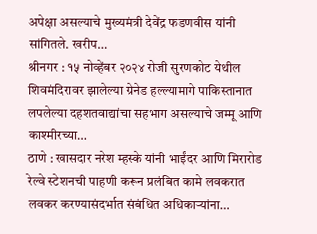अपेक्षा असल्याचे मुख्यमंत्री देवेंद्र फडणवीस यांनी सांगितले. खरीप…
श्रीनगर : १५ नोव्हेंबर २०२४ रोजी सुरणकोट येथील शिवमंदिरावर झालेल्या ग्रेनेड हल्ल्यामागे पाकिस्तानात लपलेल्या दहशतवाद्यांचा सहभाग असल्याचे जम्मू आणि काश्मीरच्या…
ठाणे : खासदार नरेश म्हस्के यांनी भाईंदर आणि मिरारोड रेल्वे स्टेशनची पाहणी करून प्रलंबित कामे लवकरात लवकर करण्यासंदर्भात संबंधित अधिकाऱ्यांना…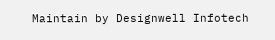Maintain by Designwell Infotech